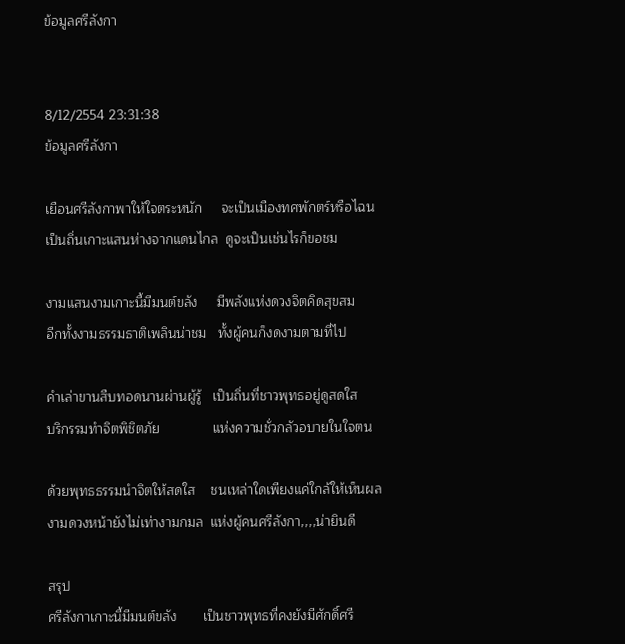ข้อมูลศรีลังกา


8/12/2554 23:31:38
ข้อมูลศรีลังกา

เยือนศรีลังกาพาให้ใจตระหนัก     จะเป็นเมืองทศพักตร์หรือไฉน
เป็นถิ่นเกาะแสนห่างจากแดนไกล  ดูจะเป็นเช่นไรก็ขอชม

งามแสนงามเกาะนี้มีมนต์ขลัง     มีพลังแห่งดวงจิตคิดสุขสม
อีกทั้งงามธรรมธาติเพลินน่าชม   ทั้งผู้คนก็งดงามตามที่ไป

คำเล่าขานสืบทอดนานผ่านผู้รู้   เป็นถิ่นที่ชาวพุทธอยู่ดูสดใส
บริกรรมทำจิตพิชิตภัย              แห่งความชั่วกลัวอบายในใจตน

ด้วยพุทธธรรมนำจิตให้สดใส    ชนเหล่าใดเพียงแค่ใกล้ให้เห็นผล
งามดวงหน้ายังไม่เท่างามกมล  แห่งผู้คนศรีลังกา,,,,น่ายินดี

สรุป
ศรีลังกาเกาะนี้มีมนต์ขลัง       เป็นชาวพุทธที่คงยังมีศักดิ์ศรี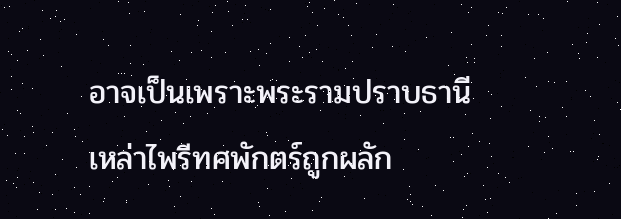อาจเป็นเพราะพระรามปราบธานี  เหล่าไพรีทศพักตร์ถูกผลัก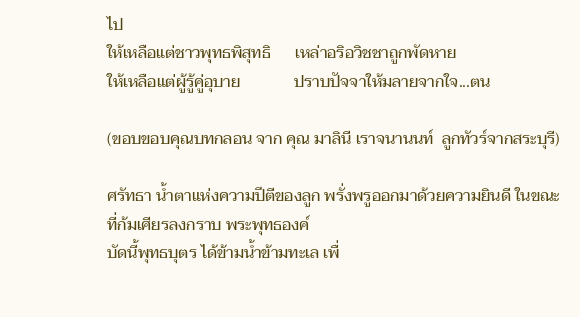ไป
ให้เหลือแต่ชาวพุทธพิสุทธิ      เหล่าอริอวิชชาถูกพัดหาย
ให้เหลือแต่ผู้รู้คู่อุบาย             ปราบปัจจาให้มลายจากใจ...ตน

(ขอบขอบคุณบทกลอน จาก คุณ มาลินี เราจนานนท์  ลูกทัวร์จากสระบุรี)

ศรัทธา น้ำตาแห่งความปีตีของลูก พรั่งพรูออกมาด้วยความยินดี ในขณะที่ก้มเศียรลงกราบ พระพุทธองค์
บัดนี้พุทธบุตร ได้ข้ามน้ำข้ามทะเล เพื่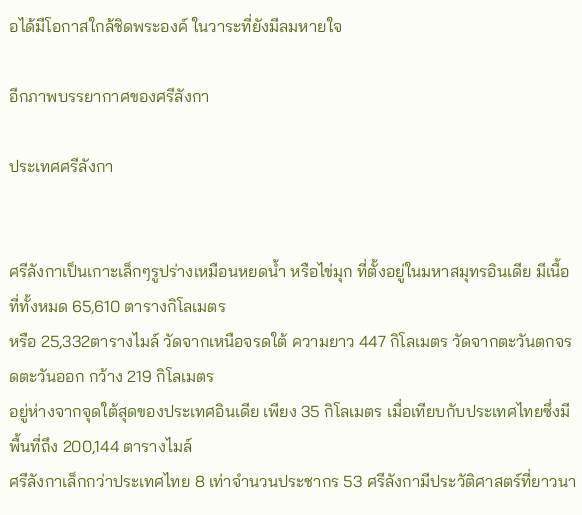อได้มีโอกาสใกล้ชิดพระองค์ ในวาระที่ยังมีลมหายใจ

อีกภาพบรรยากาศของศรีลังกา

ประเทศศรีลังกา


ศรีลังกาเป็นเกาะเล็กๆรูปร่างเหมือนหยดน้ำ หรือไข่มุก ที่ตั้งอยู่ในมหาสมุทรอินเดีย มีเนื้อที่ทั้งหมด 65,610 ตารางกิโลเมตร
หรือ 25,332ตารางไมล์ วัดจากเหนือจรดใต้ ความยาว 447 กิโลเมตร วัดจากตะวันตกจรดตะวันออก กว้าง 219 กิโลเมตร
อยู่ห่างจากจุดใต้สุดของประเทศอินเดีย เพียง 35 กิโลเมตร เมื่อเทียบกับประเทศไทยซึ่งมีพื้นที่ถึง 200,144 ตารางไมล์
ศรีลังกาเล็กกว่าประเทศไทย 8 เท่าจำนวนประชากร 53 ศรีลังกามีประวัติศาสตร์ที่ยาวนา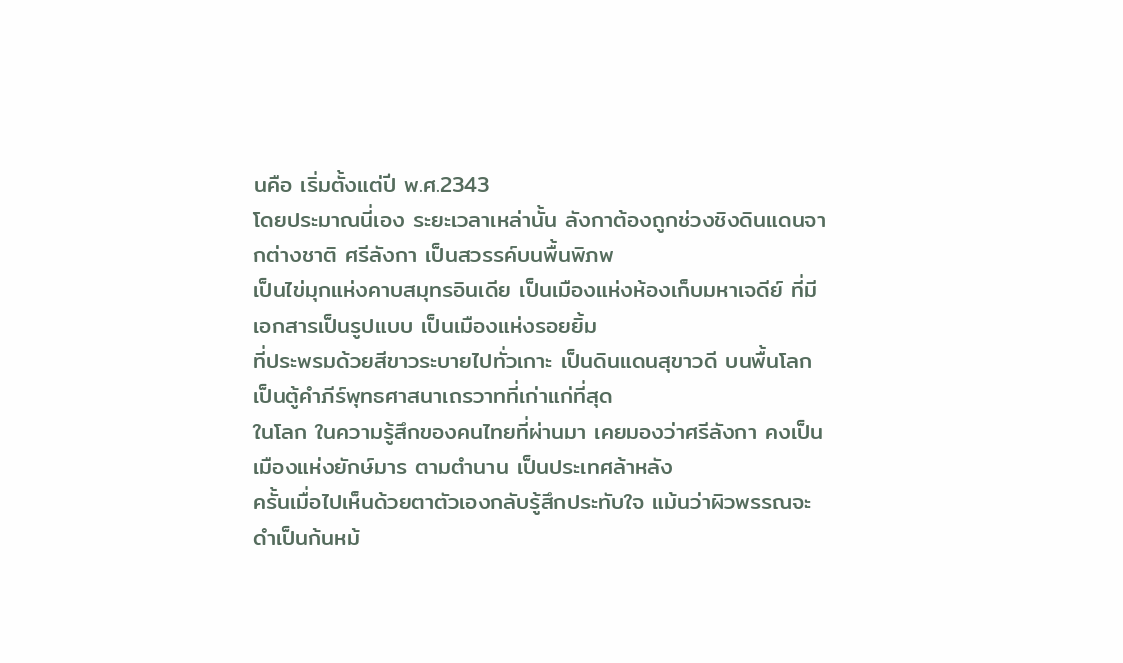นคือ เริ่มตั้งแต่ปี พ.ศ.2343
โดยประมาณนี่เอง ระยะเวลาเหล่านั้น ลังกาต้องถูกช่วงชิงดินแดนจากต่างชาติ ศรีลังกา เป็นสวรรค์บนพื้นพิภพ
เป็นไข่มุกแห่งคาบสมุทรอินเดีย เป็นเมืองแห่งห้องเก็บมหาเจดีย์ ที่มีเอกสารเป็นรูปแบบ เป็นเมืองแห่งรอยยิ้ม
ที่ประพรมด้วยสีขาวระบายไปทั่วเกาะ เป็นดินแดนสุขาวดี บนพื้นโลก เป็นตู้คำภีร์พุทธศาสนาเถรวาทที่เก่าแก่ที่สุด
ในโลก ในความรู้สึกของคนไทยที่ผ่านมา เคยมองว่าศรีลังกา คงเป็นเมืองแห่งยักษ์มาร ตามตำนาน เป็นประเทศล้าหลัง
ครั้นเมื่อไปเห็นด้วยตาตัวเองกลับรู้สึกประทับใจ แม้นว่าผิวพรรณจะดำเป็นก้นหม้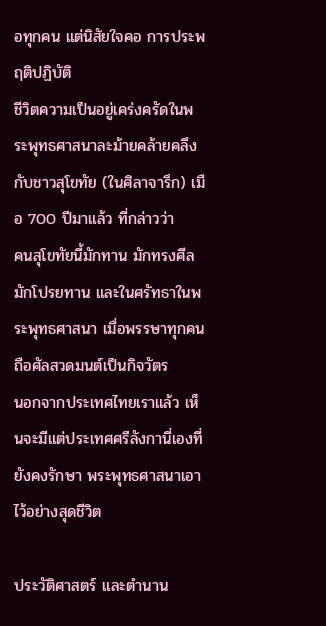อทุกคน แต่นิสัยใจคอ การประพฤติปฏิบัติ
ชีวิตความเป็นอยู่เคร่งครัดในพระพุทธศาสนาละม้ายคล้ายคลึงกับชาวสุโขทัย (ในศิลาจารึก) เมือ 700 ปีมาแล้ว ที่กล่าวว่า
คนสุโขทัยนี้มักทาน มักทรงศีล มักโปรยทาน และในศรัทธาในพระพุทธศาสนา เมื่อพรรษาทุกคน ถือศัลสวดมนต์เป็นกิจวัตร
นอกจากประเทศไทยเราแล้ว เห็นจะมีแต่ประเทศศรีลังกานี่เองที่ยังคงรักษา พระพุทธศาสนาเอาไว้อย่างสุดชีวิต

ประวัติศาสตร์ และตำนาน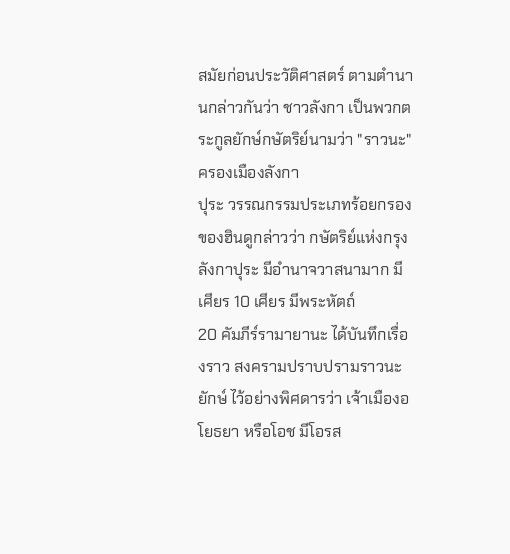สมัยก่อนประวัติศาสตร์ ตามตำนานกล่าวกันว่า ชาวลังกา เป็นพวกตระกูลยักษ์กษัตริย์นามว่า "ราวนะ"ครองเมืองลังกา
ปุระ วรรณกรรมประเภทร้อยกรองของฮินดูกล่าวว่า กษัตริย์แห่งกรุงลังกาปุระ มีอำนาจวาสนามาก มีเศียร 10 เศียร มีพระหัตถ์
20 คัมภีร์รามายานะ ได้บันทึกเรื่องราว สงครามปราบปรามราวนะยักษ์ ไว้อย่างพิศดารว่า เจ้าเมืองอโยธยา หรือโอช มีโอรส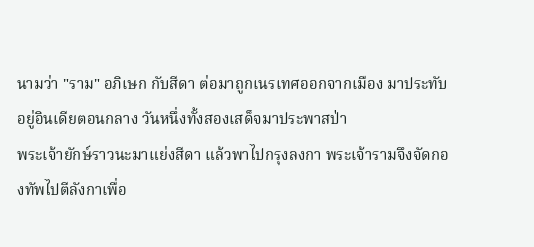นามว่า "ราม" อภิเษก กับสีดา ต่อมาถูกเนรเทศออกจากเมือง มาประทับอยู่อินเดียตอนกลาง วันหนึ่งทั้งสองเสด็จมาประพาสป่า
พระเจ้ายักษ์ราวนะมาแย่งสีดา แล้วพาไปกรุงลงกา พระเจ้ารามจึงจัดกองทัพไปตีลังกาเพื่อ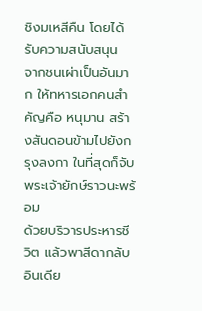ชิงมเหสีคืน โดยได้รับความสนับสนุน
จากชนเผ่าเป็นอันมาก ให้ทหารเอกคนสำคัญคือ หนุมาน สร้างสันดอนข้ามไปยังกรุงลงกา ในที่สุดก็จับพระเจ้ายักษ์ราวนะพร้อม
ด้วยบริวารประหารชีวิต แล้วพาสีดากลับอินเดีย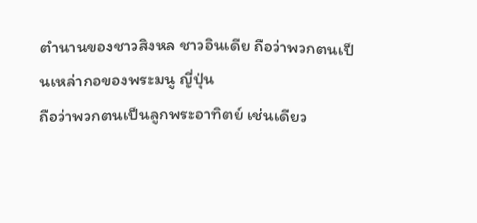ตำนานของชาวสิงหล ชาวอินเดีย ถือว่าพวกตนเป็นเหล่ากอของพระมนู ญี่ปุ่น
ถือว่าพวกตนเป็นลูกพระอาทิตย์ เช่นเดียว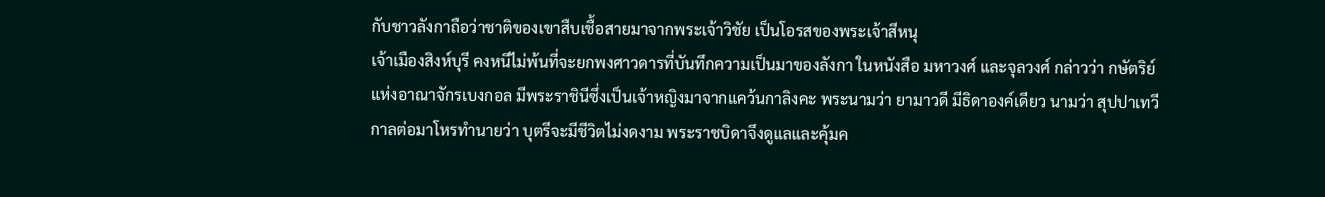กับชาวลังกาถือว่าชาติของเขาสืบเชื้อสายมาจากพระเจ้าวิชัย เป็นโอรสของพระเจ้าสีหนุ
เจ้าเมืองสิงห์บุรี คงหนีไม่พ้นที่จะยกพงศาวดารที่บันทึกความเป็นมาของลังกา ในหนังสือ มหาวงศ์ และจุลวงศ์ กล่าวว่า กษัตริย์
แห่งอาณาจักรเบงกอล มีพระราชินีซึ่งเป็นเจ้าหญิงมาจากแคว้นกาลิงคะ พระนามว่า ยามาวดี มีธิดาองค์เดียว นามว่า สุปปาเทวี
กาลต่อมาโหรทำนายว่า บุตรีจะมีชีวิตไม่งดงาม พระราชบิดาจึงดูแลและคุ้มค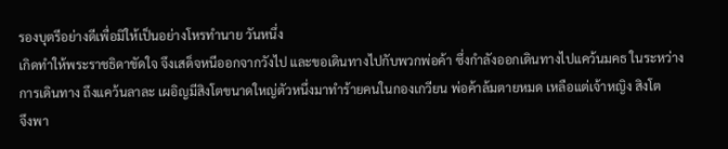รองบุตรีอย่างดีเพื่อมิให้เป็นอย่างโหรทำนาย วันหนึ่ง
เกิดทำให้พระราชธิดาขัดใจ จึงเสด็จหนีออกจากวังไป และขอเดินทางไปกับพวกพ่อค้า ซึ่งกำลังออกเดินทางไปแคว้นมคธ ในระหว่าง
การเดินทาง ถึงแคว้นลาละ เผอิญมีสิงโตขนาดใหญ่ตัวหนึ่งมาทำร้ายคนในกองเกวียน พ่อค้าล้มตายหมด เหลือแต่เจ้าหญิง สิงโต
จึงพา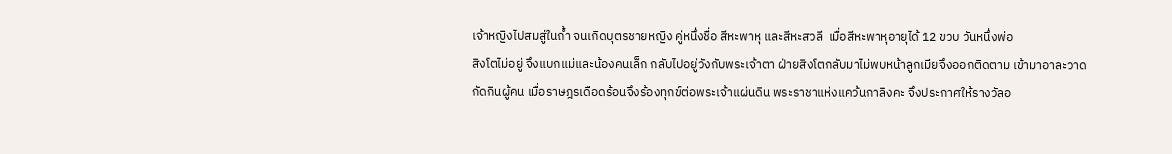เจ้าหญิงไปสมสู่ในถ้ำ จนเกิดบุตรชายหญิง คู่หนึ่งชื่อ สีหะพาหุ และสีหะสวลี  เมื่อสีหะพาหุอายุได้ 12 ขวบ วันหนึ่งพ่อ
สิงโตไม่อยู่ จึงแบกแม่และน้องคนเล็ก กลับไปอยู่วังกับพระเจ้าตา ฝ่ายสิงโตกลับมาไม่พบหน้าลูกเมียจึงออกติดตาม เข้ามาอาละวาด
กัดกินผู้คน เมื่อราษฎรเดือดร้อนจึงร้องทุกข์ต่อพระเจ้าแผ่นดิน พระราชาแห่งแคว้นกาลิงคะ จึงประกาศให้รางวัลอ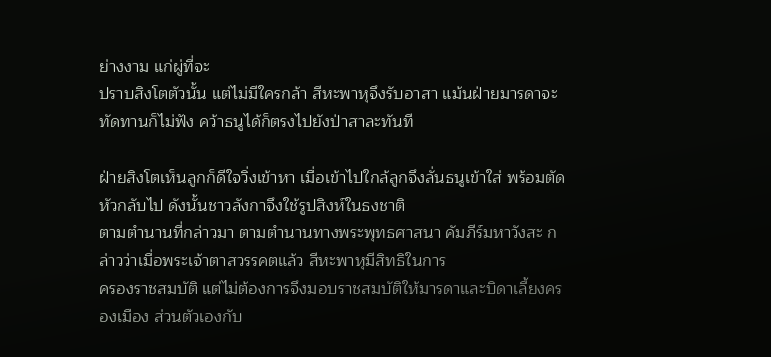ย่างงาม แก่ผู่ที่จะ
ปราบสิงโตตัวนั้น แต่ไม่มีใครกล้า สีหะพาหุจึงรับอาสา แม้นฝ่ายมารดาจะทัดทานก็ไม่ฟัง คว้าธนูได้ก็ตรงไปยังป่าสาละทันที

ฝ่ายสิงโตเห็นลูกก็ดีใจวิ่งเข้าหา เมื่อเข้าไปใกล้ลูกจึงลั่นธนูเข้าใส่ พร้อมตัดหัวกลับไป ดังนั้นชาวลังกาจึงใช้รูปสิงห์ในธงชาติ
ตามตำนานที่กล่าวมา ตามตำนานทางพระพุทธศาสนา คัมภีร์มหาวังสะ กล่าวว่าเมื่อพระเจ้าตาสวรรคตแล้ว สีหะพาหุมีสิทธิในการ
ครองราชสมบัติ แต่ไม่ต้องการจึงมอบราชสมบัติให้มารดาและบิดาเลี้ยงครองเมือง ส่วนตัวเองกับ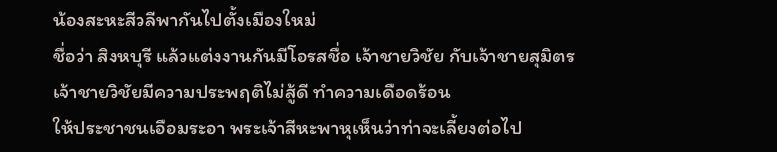น้องสะหะสีวลีพากันไปตั้งเมืองใหม่
ชื่อว่า สิงหบุรี แล้วแต่งงานกันมีโอรสชื่อ เจ้าชายวิชัย กับเจ้าชายสุมิตร เจ้าชายวิชัยมีความประพฤติไม่สู้ดี ทำความเดือดร้อน
ให้ประชาชนเอือมระอา พระเจ้าสีหะพาหุเห็นว่าท่าจะเลี้ยงต่อไป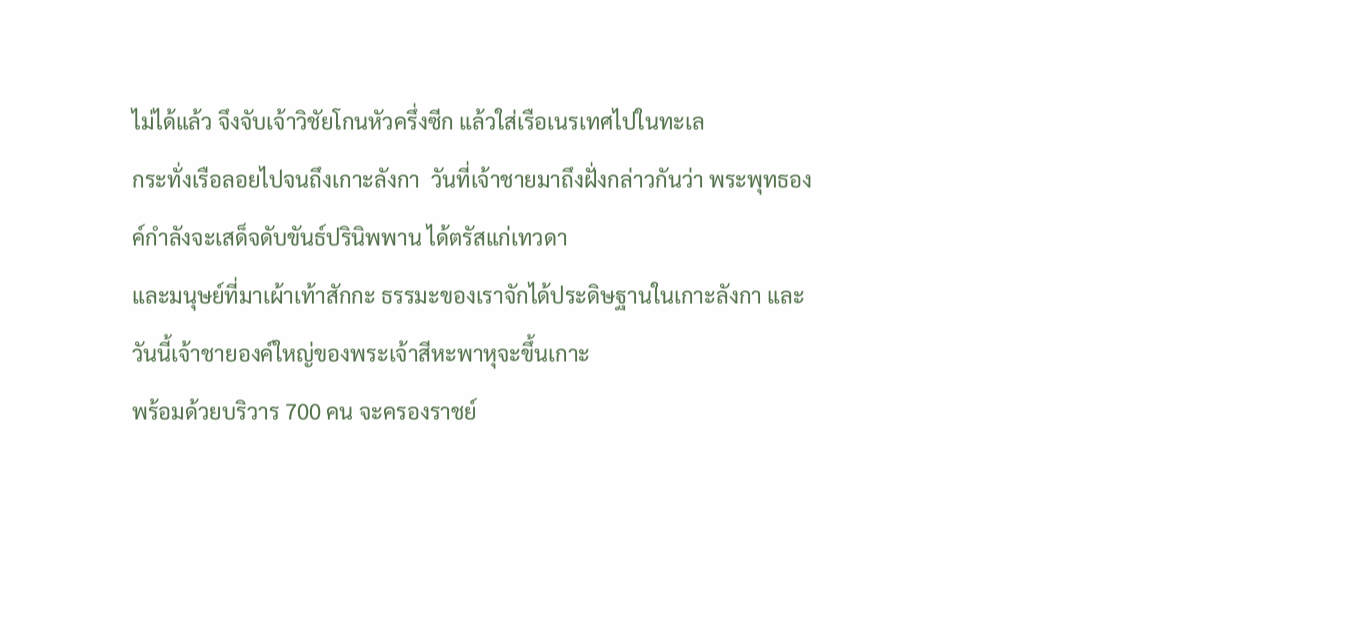ไม่ได้แล้ว จึงจับเจ้าวิชัยโกนหัวครึ่งซีก แล้วใส่เรือเนรเทศไปในทะเล
กระทั่งเรือลอยไปจนถึงเกาะลังกา  วันที่เจ้าชายมาถึงฝั่งกล่าวกันว่า พระพุทธองค์กำลังจะเสด็จดับขันธ์ปรินิพพาน ได้ตรัสแก่เทวดา
และมนุษย์ที่มาเผ้าเท้าสักกะ ธรรมะของเราจักได้ประดิษฐานในเกาะลังกา และวันนี้เจ้าชายองค์ใหญ่ของพระเจ้าสีหะพาหุจะขึ้นเกาะ
พร้อมด้วยบริวาร 700 คน จะครองราชย์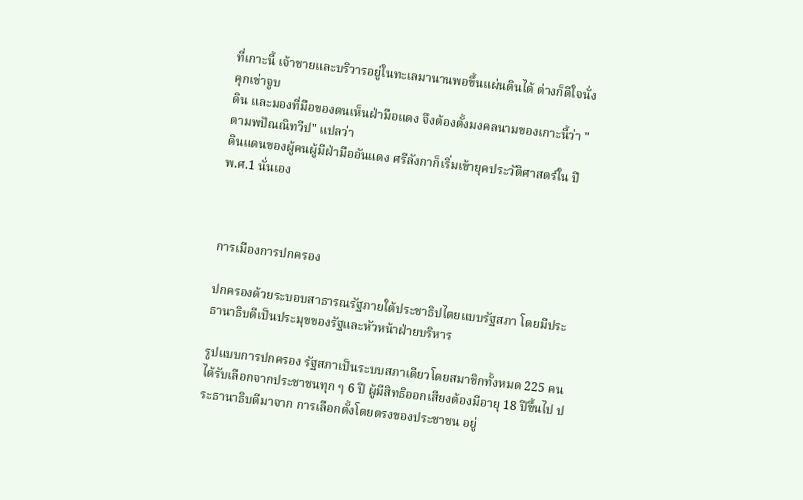ที่เกาะนี้ เจ้าชายและบริวารอยู่ในทะเลมานานพอขึ้นแผ่นดินได้ ต่างก็ดีใจนั่งคุกเข่าจูบ
ดิน และมองที่มือของตนเห็นฝ่ามือแดง จึงต้องตั้งมงคลนามของเกาะนี้ว่า "ตามพปัณณิทวีป" แปลว่า
ดินแดนของผู้คนผู้มีฝ่ามืออันแดง ศรีลังกาก็เริ่มเข้ายุคประวัติศาสตร์ใน ปี พ.ศ.1 นั่นเอง



การเมืองการปกครอง

ปกครองด้วยระบอบสาธารณรัฐภายใต้ประชาธิปไตยแบบรัฐสภา โดยมีประธานาธิบดีเป็นประมุขของรัฐและหัวหน้าฝ่ายบริหาร

รูปแบบการปกครอง รัฐสภาเป็นระบบสภาเดียวโดยสมาชิกทั้งหมด 225 คน ได้รับเลือกจากประชาชนทุก ๆ 6 ปี ผู้มีสิทธิออกเสียงต้องมีอายุ 18 ปีขึ้นไป ประธานาธิบดีมาจาก การเลือกตั้งโดยตรงของประชาชน อยู่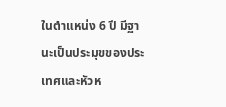ในตำแหน่ง 6 ปี มีฐานะเป็นประมุขของประเทศและหัวห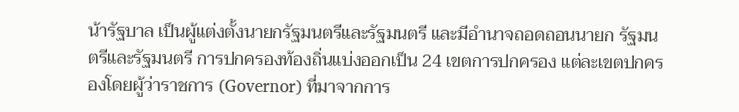น้ารัฐบาล เป็นผู้แต่งตั้งนายกรัฐมนตรีและรัฐมนตรี และมีอำนาจถอดถอนนายก รัฐมนตรีและรัฐมนตรี การปกครองท้องถิ่นแบ่งออกเป็น 24 เขตการปกครอง แต่ละเขตปกครองโดยผู้ว่าราชการ (Governor) ที่มาจากการ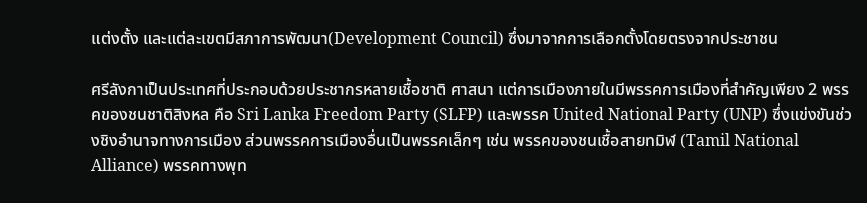แต่งตั้ง และแต่ละเขตมีสภาการพัฒนา(Development Council) ซึ่งมาจากการเลือกตั้งโดยตรงจากประชาชน

ศรีลังกาเป็นประเทศที่ประกอบด้วยประชากรหลายเชื้อชาติ ศาสนา แต่การเมืองภายในมีพรรคการเมืองที่สำคัญเพียง 2 พรรคของชนชาติสิงหล คือ Sri Lanka Freedom Party (SLFP) และพรรค United National Party (UNP) ซึ่งแข่งขันช่วงชิงอำนาจทางการเมือง ส่วนพรรคการเมืองอื่นเป็นพรรคเล็กๆ เช่น พรรคของชนเชื้อสายทมิฬ (Tamil National Alliance) พรรคทางพุท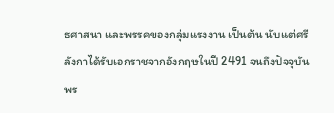ธศาสนา และพรรคของกลุ่มแรงงาน เป็นต้น นับแต่ศรีลังกาได้รับเอกราชจากอังกฤษในปี 2491 จนถึงปัจจุบันพร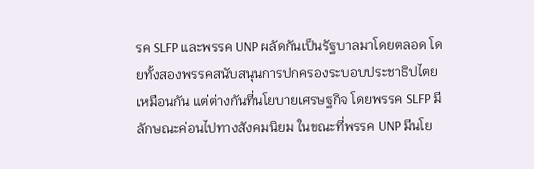รค SLFP และพรรค UNP ผลัดกันเป็นรัฐบาลมาโดยตลอด โดยทั้งสองพรรคสนับสนุนการปกครองระบอบประชาธิปไตยเหมือนกัน แต่ต่างกันที่นโยบายเศรษฐกิจ โดยพรรค SLFP มีลักษณะค่อนไปทางสังคมนิยม ในขณะที่พรรค UNP มีนโย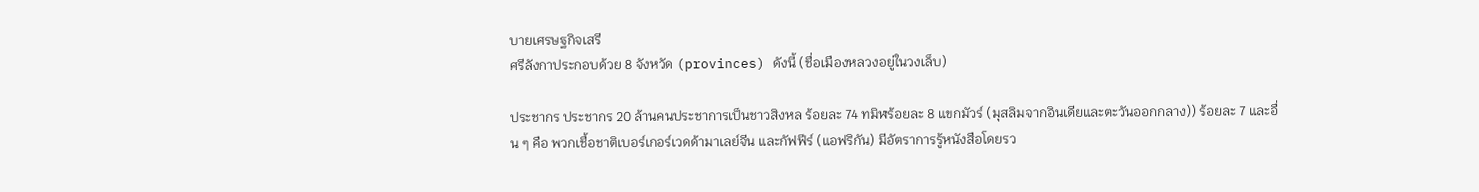บายเศรษฐกิจเสรี
ศรีลังกาประกอบด้วย 8 จังหวัด (provinces) ดังนี้ (ชื่อเมืองหลวงอยู่ในวงเล็บ)

ประชากร ประชากร 20 ล้านคนประชาการเป็นชาวสิงหล ร้อยละ 74 ทมิฬร้อยละ 8 แขกมัวร์ (มุสลิมจากอินเดียและตะวันออกกลาง)) ร้อยละ 7 และอื่น ๆ คือ พวกเชื้อชาติเบอร์เกอร์เวดด้ามาเลย์จีน และกัฟฟีร์ (แอฟริกัน) มีอัตราการรู้หนังสือโดยรว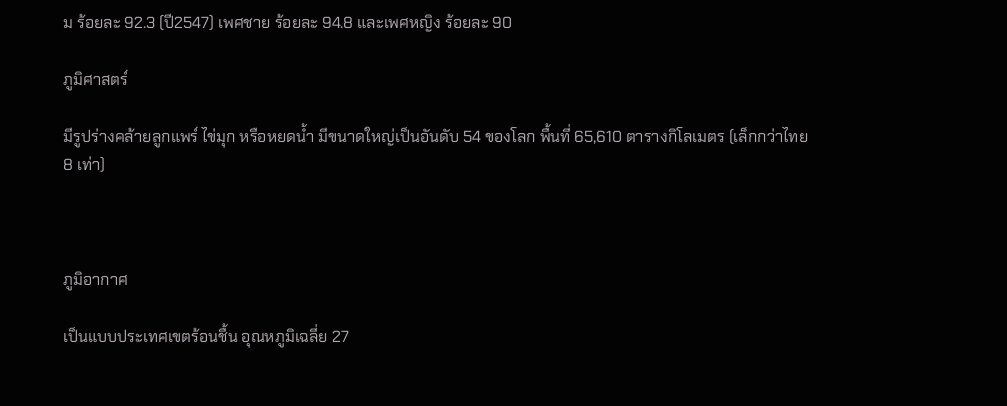ม ร้อยละ 92.3 (ปี2547) เพศชาย ร้อยละ 94.8 และเพศหญิง ร้อยละ 90

ภูมิศาสตร์

มีรูปร่างคล้ายลูกแพร์ ไข่มุก หรือหยดน้ำ มีขนาดใหญ่เป็นอันดับ 54 ของโลก พื้นที่ 65,610 ตารางกิโลเมตร (เล็กกว่าไทย 8 เท่า)



ภูมิอากาศ

เป็นแบบประเทศเขตร้อนชื้น อุณหภูมิเฉลี่ย 27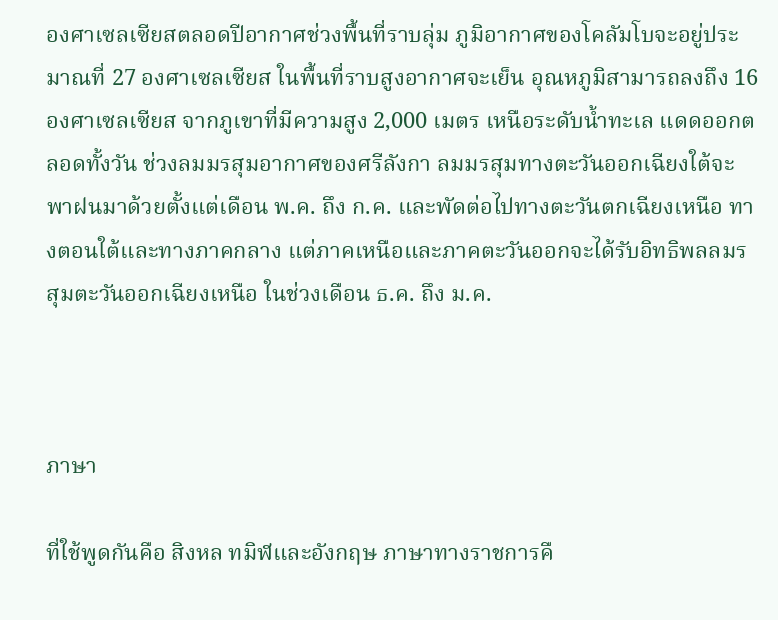องศาเซลเซียสตลอดปีอากาศช่วงพื้นที่ราบลุ่ม ภูมิอากาศของโคลัมโบจะอยู่ประมาณที่ 27 องศาเซลเซียส ในพื้นที่ราบสูงอากาศจะเย็น อุณหภูมิสามารถลงถึง 16 องศาเซลเซียส จากภูเขาที่มีความสูง 2,000 เมตร เหนือระดับน้ำทะเล แดดออกตลอดทั้งวัน ช่วงลมมรสุมอากาศของศรีลังกา ลมมรสุมทางตะวันออกเฉียงใต้จะพาฝนมาด้วยตั้งแต่เดือน พ.ค. ถึง ก.ค. และพัดต่อไปทางตะวันตกเฉียงเหนือ ทางตอนใต้และทางภาคกลาง แต่ภาคเหนือและภาคตะวันออกจะได้รับอิทธิพลลมรสุมตะวันออกเฉียงเหนือ ในช่วงเดือน ธ.ค. ถึง ม.ค.



ภาษา

ที่ใช้พูดกันคือ สิงหล ทมิฬและอังกฤษ ภาษาทางราชการคื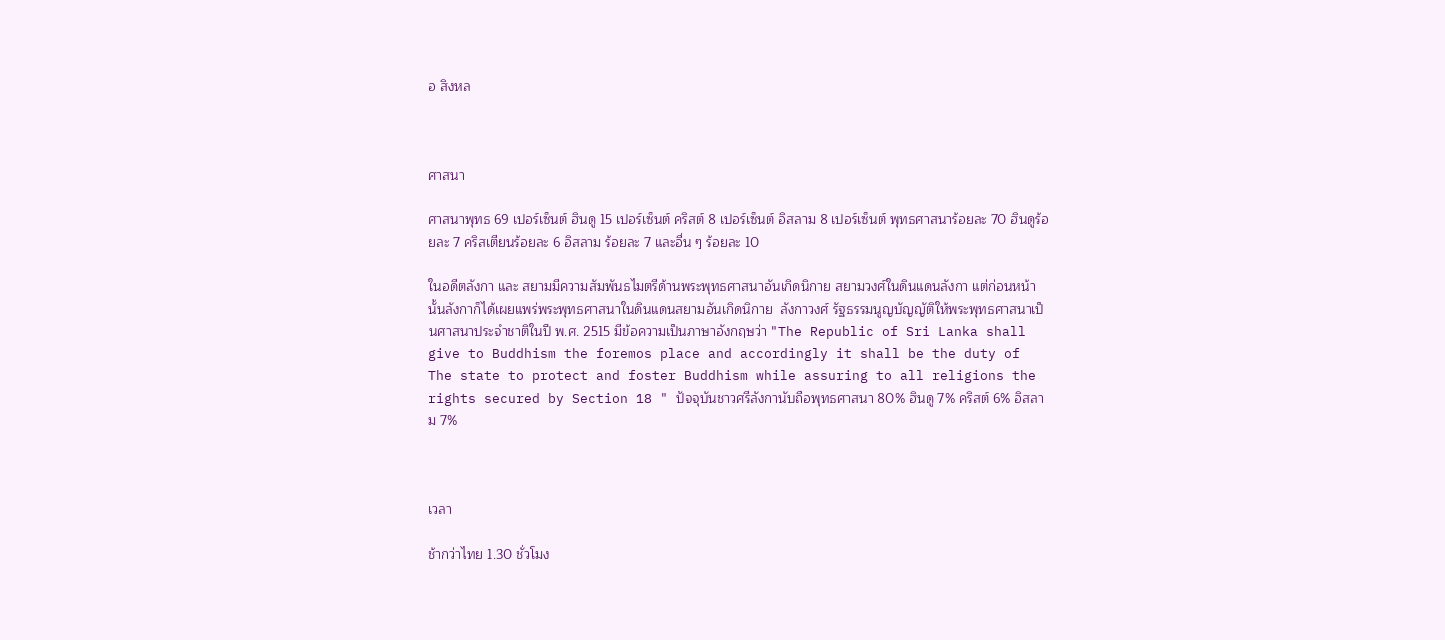อ สิงหล



ศาสนา

ศาสนาพุทธ 69 เปอร์เซ็นต์ ฮินดู 15 เปอร์เซ็นต์ คริสต์ 8 เปอร์เซ็นต์ อิสลาม 8 เปอร์เซ็นต์ พุทธศาสนาร้อยละ 70 ฮินดูร้อยละ 7 คริสเตียนร้อยละ 6 อิสลาม ร้อยละ 7 และอื่น ๆ ร้อยละ 10

ในอดีตลังกา และ สยามมีความสัมพันธไมตรีด้านพระพุทธศาสนาอันเกิดนิกาย สยามวงศ์ในดินแดนลังกา แต่ก่อนหน้านั้นลังกาก็ได้เผยแพร่พระพุทธศาสนาในดินแดนสยามอันเกิดนิกาย  ลังกาวงศ์ รัฐธรรมนูญบัญญัติให้พระพุทธศาสนาเป็นศาสนาประจำชาติในปี พ.ศ. 2515 มีข้อความเป็นภาษาอังกฤษว่า "The Republic of Sri Lanka shall give to Buddhism the foremos place and accordingly it shall be the duty of The state to protect and foster Buddhism while assuring to all religions the rights secured by Section 18 " ปัจจุบันชาวศรีลังกานับถือพุทธศาสนา 80% ฮินดู 7% คริสต์ 6% อิสลาม 7%



เวลา

ช้ากว่าไทย 1.30 ชั่วโมง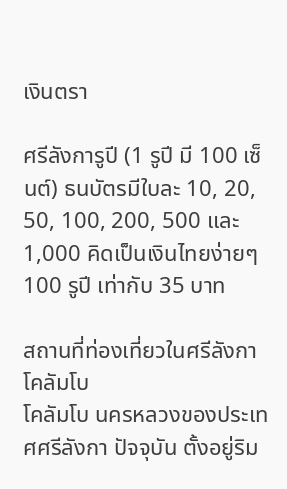เงินตรา

ศรีลังการูปี (1 รูปี มี 100 เซ็นต์) ธนบัตรมีใบละ 10, 20, 50, 100, 200, 500 และ 1,000 คิดเป็นเงินไทยง่ายๆ 100 รูปี เท่ากับ 35 บาท

สถานที่ท่องเที่ยวในศรีลังกา
โคลัมโบ
โคลัมโบ นครหลวงของประเทศศรีลังกา ปัจจุบัน ตั้งอยู่ริม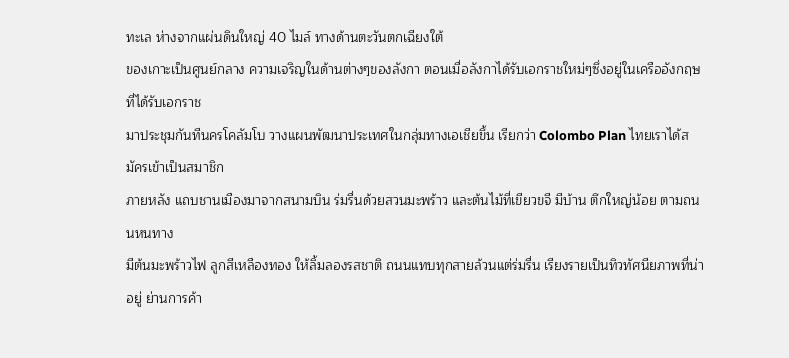ทะเล ห่างจากแผ่นดินใหญ่ 40 ไมล์ ทางด้านตะวันตกเฉียงใต้
ของเกาะเป็นศูนย์กลาง ความเจริญในด้านต่างๆของลังกา ตอนเมื่อลังกาได้รับเอกราชใหม่ๆซึ่งอยู่ในเครืออังกฤษ ที่ได้รับเอกราช
มาประชุมกันทีนครโคลัมโบ วางแผนพัฒนาประเทศในกลุ่มทางเอเชียขึ้น เรียกว่า Colombo Plan ไทยเราได้สมัครเข้าเป็นสมาชิก
ภายหลัง แถบชานเมืองมาจากสนามบิน ร่มรื่นด้วยสวนมะพร้าว และต้นไม้ที่เขียวขจี มีบ้าน ตึกใหญ่น้อย ตามถนนหนทาง
มีต้นมะพร้าวไฟ ลูกสีเหลืองทอง ให้ลิ้มลองรสชาติ ถนนแทบทุกสายล้วนแต่ร่มรื่น เรียงรายเป็นทิวทัศนียภาพที่น่าอยู่ ย่านการค้า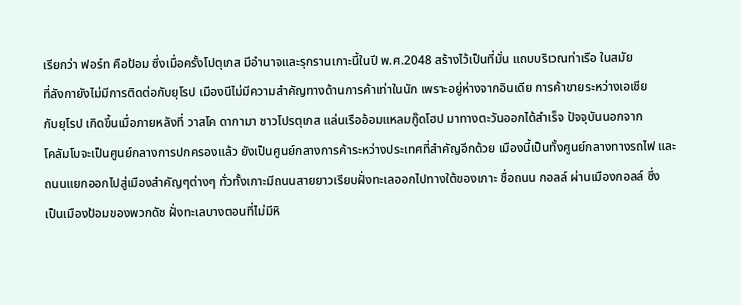เรียกว่า ฟอร์ท คือป้อม ซึ่งเมื่อครั้งโปตุเกส มีอำนาจและรุกรานเกาะนี้ในปี พ.ศ.2048 สร้างไว้เป็นที่มั่น แถบบริเวณท่าเรือ ในสมัย
ที่ลังกายังไม่มีการติดต่อกับยุโรป เมืองนีไม่มีความสำคัญทางด้านการค้าเท่าในนัก เพราะอยู่ห่างจากอินเดีย การค้าขายระหว่างเอเชีย
กับยุโรป เกิดขึ้นเมื่อภายหลังที่ วาสโค ดากามา ชาวโปรตุเกส แล่นเรืออ้อมแหลมกู๊ดโฮป มาทางตะวันออกได้สำเร็จ ปัจจุบันนอกจาก
โคลัมโบจะเป็นศูนย์กลางการปกครองแล้ว ยังเป็นศูนย์กลางการค้าระหว่างประเทศที่สำคัญอีกด้วย เมืองนี้เป็นทั้งศูนย์กลางทางรถไฟ และ
ถนนแยกออกไปสู่เมืองสำคัญๆต่างๆ ทั่วทั้งเกาะมีถนนสายยาวเรียบฝั่งทะเลออกไปทางใต้ของเกาะ ชื่อถนน กอลล์ ผ่านเมืองกอลล์ ซึ่ง
เป็นเมืองป้อมของพวกดัช ฝั่งทะเลบางตอนที่ไม่มีหิ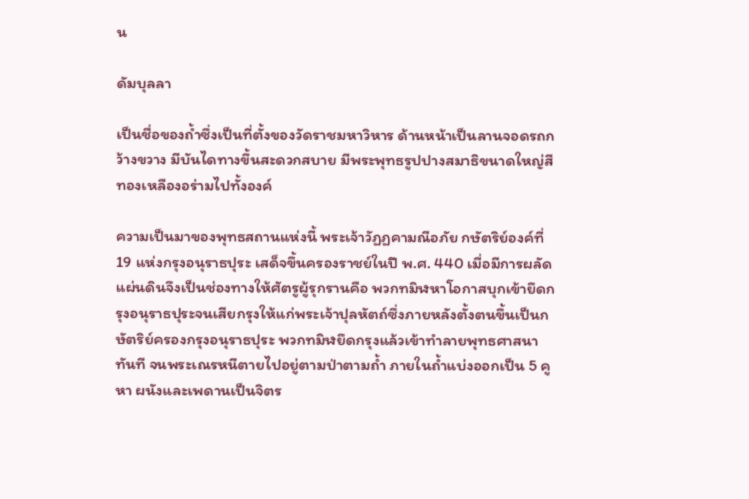น

ดัมบุลลา

เป็นชื่อของถ้ำซึ่งเป็นที่ตั้งของวัดราชมหาวิหาร ด้านหน้าเป็นลานจอดรถกว้างขวาง มีบันไดทางขึ้นสะดวกสบาย มีพระพุทธรูปปางสมาธิขนาดใหญ่สีทองเหลืองอร่ามไปทั้งองค์

ความเป็นมาของพุทธสถานแห่งนี้ พระเจ้าวัฏฏคามณีอภัย กษัตริย์องค์ที่ 19 แห่งกรุงอนุราธปุระ เสด็จขึ้นครองราชย์ในปี พ.ศ. 440 เมื่อมีการผลัดแผ่นดินจึงเป็นช่องทางให้ศัตรูผู้รุกรานคือ พวกทมิฬหาโอกาสบุกเข้ายึดกรุงอนุราธปุระจนเสียกรุงให้แก่พระเจ้าปุลหัตถ์ซึ่งภายหลังตั้งตนขึ้นเป็นกษัตริย์ครองกรุงอนุราธปุระ พวกทมิฬยึดกรุงแล้วเข้าทำลายพุทธศาสนาทันที จนพระเณรหนีตายไปอยู่ตามป่าตามถ้ำ ภายในถ้ำแบ่งออกเป็น 5 คูหา ผนังและเพดานเป็นจิตร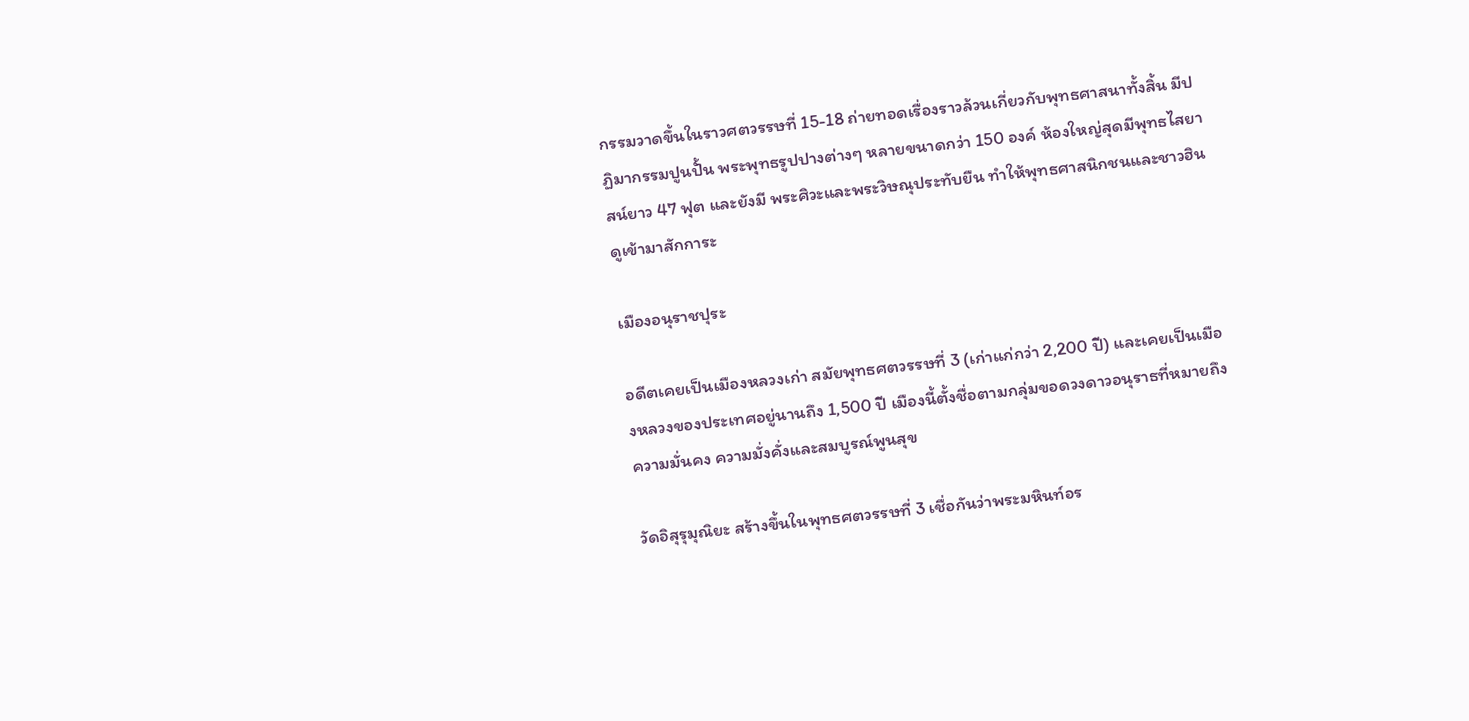กรรมวาดขึ้นในราวศตวรรษที่ 15-18 ถ่ายทอดเรื่องราวล้วนเกี่ยวกับพุทธศาสนาทั้งสิ้น มีปฏิมากรรมปูนปั้น พระพุทธรูปปางต่างๆ หลายขนาดกว่า 150 องค์ ห้องใหญ่สุดมีพุทธไสยาสน์ยาว 47 ฟุต และยังมี พระศิวะและพระวิษณุประทับยืน ทำให้พุทธศาสนิกชนและชาวฮินดูเข้ามาสักการะ

เมืองอนุราชปุระ

อดีตเคยเป็นเมืองหลวงเก่า สมัยพุทธศตวรรษที่ 3 (เก่าแก่กว่า 2,200 ปี) และเคยเป็นเมืองหลวงของประเทศอยู่นานถึง 1,500 ปี เมืองนี้ตั้งชื่อตามกลุ่มขอดวงดาวอนุราธที่หมายถึง ความมั่นคง ความมั่งคั่งและสมบูรณ์พูนสุข

วัดอิสุรุมุณิยะ สร้างขึ้นในพุทธศตวรรษที่ 3 เชื่อกันว่าพระมหินท์อร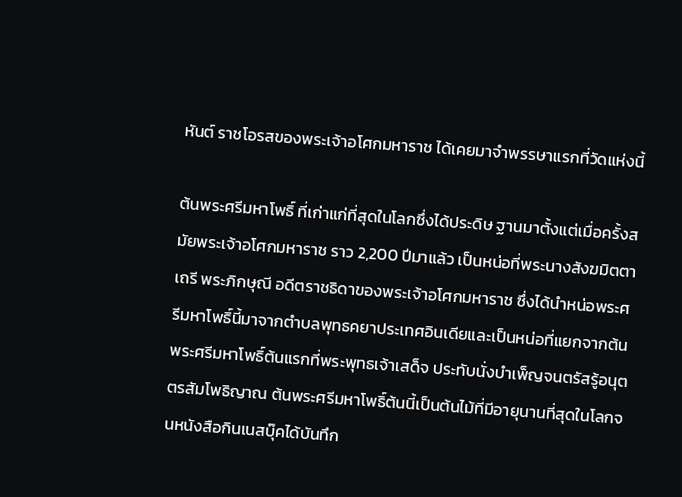หันต์ ราชโอรสของพระเจ้าอโศกมหาราช ได้เคยมาจำพรรษาแรกที่วัดแห่งนี้

ต้นพระศรีมหาโพธิ์ ที่เก่าแก่ที่สุดในโลกซึ่งได้ประดิษ ฐานมาตั้งแต่เมื่อครั้งสมัยพระเจ้าอโศกมหาราช ราว 2,200 ปีมาแล้ว เป็นหน่อที่พระนางสังฆมิตตาเถรี พระภิกษุณี อดีตราชธิดาของพระเจ้าอโศกมหาราช ซึ่งได้นำหน่อพระศรีมหาโพธิ์นี้มาจากตำบลพุทธคยาประเทศอินเดียและเป็นหน่อที่แยกจากต้นพระศรีมหาโพธิ์ต้นแรกที่พระพุทธเจ้าเสด็จ ประทับนั่งบำเพ็ญจนตรัสรู้อนุตตรสัมโพธิญาณ ต้นพระศรีมหาโพธิ์ต้นนี้เป็นต้นไม้ที่มีอายุนานที่สุดในโลกจนหนังสือกินเนสบุ๊คได้บันทึก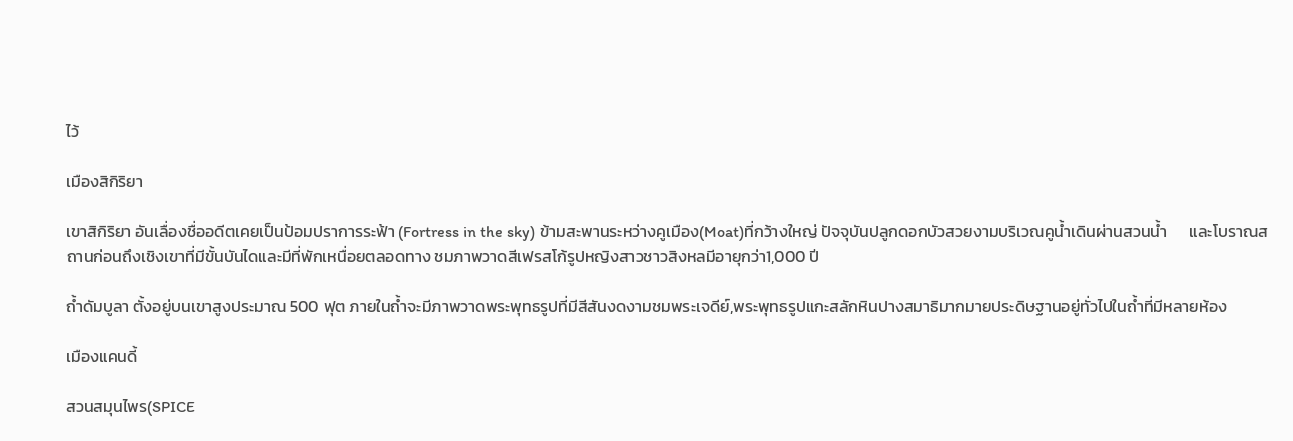ไว้

เมืองสิกิริยา

เขาสิกิริยา อันเลื่องชื่ออดีตเคยเป็นป้อมปราการระฟ้า (Fortress in the sky) ข้ามสะพานระหว่างคูเมือง(Moat)ที่กว้างใหญ่ ปัจจุบันปลูกดอกบัวสวยงามบริเวณคูน้ำเดินผ่านสวนน้ำ      และโบราณสถานก่อนถึงเชิงเขาที่มีขั้นบันไดและมีที่พักเหนื่อยตลอดทาง ชมภาพวาดสีเฟรสโก้รูปหญิงสาวชาวสิงหลมีอายุกว่า1,000 ปี

ถ้ำดัมบูลา ตั้งอยู่บนเขาสูงประมาณ 500 ฟุต ภายในถ้ำจะมีภาพวาดพระพุทธรูปที่มีสีสันงดงามชมพระเจดีย์,พระพุทธรูปแกะสลักหินปางสมาธิมากมายประดิษฐานอยู่ทั่วไปในถ้ำที่มีหลายห้อง

เมืองแคนดี้

สวนสมุนไพร(SPICE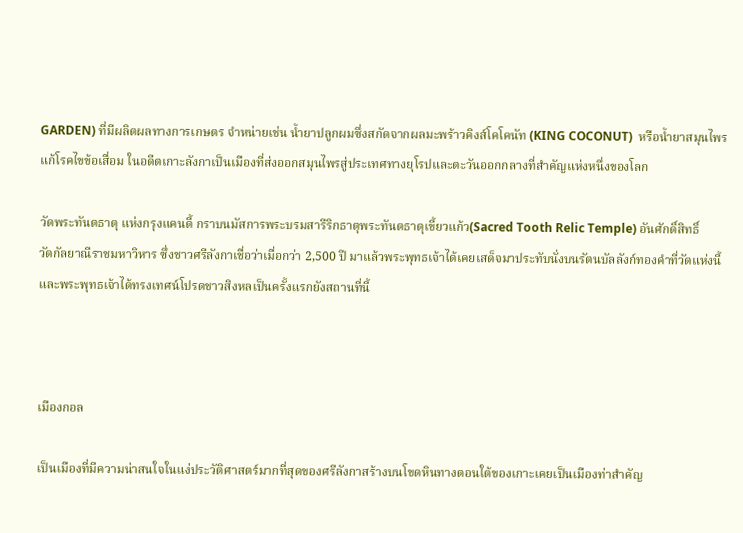GARDEN) ที่มีผลิตผลทางการเกษตร จำหน่ายเช่น น้ำยาปลูกผมซึ่งสกัดจากผลมะพร้าวคิงส์โคโคนัท (KING COCONUT)  หรือน้ำยาสมุนไพรแก้โรคไขข้อเสื่อม ในอดีตเกาะลังกาเป็นเมืองที่ส่งออกสมุนไพรสู่ประเทศทางยุโรปและตะวันออกกลางที่สำคัญแห่งหนึ่งของโลก

วัดพระทันตธาตุ แห่งกรุงแคนดี้ กราบนมัสการพระบรมสารีริกธาตุพระทันตธาตุเขี้ยวแก้ว(Sacred Tooth Relic Temple) อันศักดิ์สิทธิ์
วัดกัลยาณีราชมหาวิหาร ซึ่งชาวศรีลังกาเชื่อว่าเมื่อกว่า 2,500 ปี มาแล้วพระพุทธเจ้าได้เคยเสด็จมาประทับนั่งบนรัตนบัลลังก์ทองคำที่วัดแห่งนี้ และพระพุทธเจ้าได้ทรงเทศน์โปรดชาวสิงหลเป็นครั้งแรกยังสถานที่นี้



เมืองกอล

เป็นเมืองที่มีความน่าสนใจในแง่ประวัติศาสตร์มากที่สุดของศรีลังกาสร้างบนโขดหินทางตอนใต้ของเกาะเคยเป็นเมืองท่าสำคัญ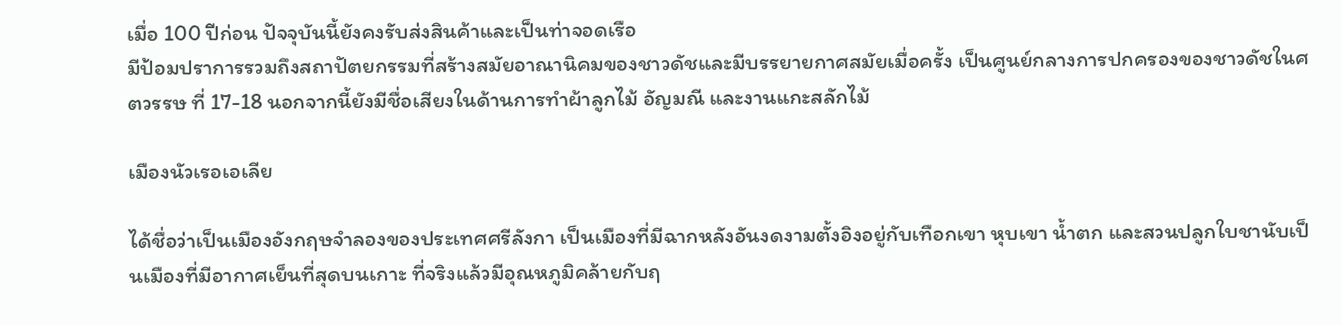เมื่อ 100 ปีก่อน ปัจจุบันนี้ยังคงรับส่งสินค้าและเป็นท่าจอดเรือ
มีป้อมปราการรวมถึงสถาปัตยกรรมที่สร้างสมัยอาณานิคมของชาวดัชและมีบรรยายกาศสมัยเมื่อครั้ง เป็นศูนย์กลางการปกครองของชาวดัชในศตวรรษ ที่ 17-18 นอกจากนี้ยังมีชื่อเสียงในด้านการทำผ้าลูกไม้ อัญมณี และงานแกะสลักไม้

เมืองนัวเรอเอเลีย

ได้ชื่อว่าเป็นเมืองอังกฤษจำลองของประเทศศรีลังกา เป็นเมืองที่มีฉากหลังอันงดงามตั้งอิงอยู่กับเทือกเขา หุบเขา น้ำตก และสวนปลูกใบชานับเป็นเมืองที่มีอากาศเย็นที่สุดบนเกาะ ที่จริงแล้วมีอุณหภูมิคล้ายกับฤ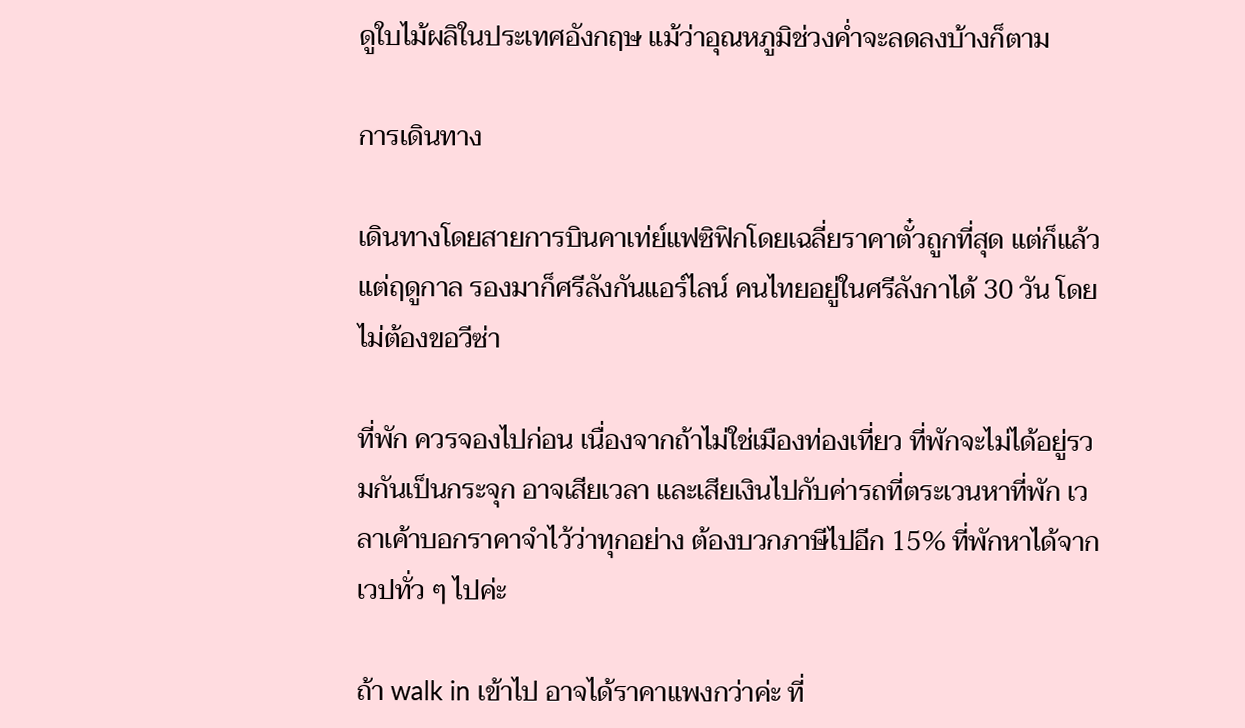ดูใบไม้ผลิในประเทศอังกฤษ แม้ว่าอุณหภูมิช่วงค่ำจะลดลงบ้างก็ตาม

การเดินทาง

เดินทางโดยสายการบินคาเท่ย์แฟซิฟิกโดยเฉลี่ยราคาตั๋วถูกที่สุด แต่ก็แล้วแต่ฤดูกาล รองมาก็ศรีลังกันแอร์ไลน์ คนไทยอยู่ในศรีลังกาได้ 30 วัน โดยไม่ต้องขอวีซ่า

ที่พัก ควรจองไปก่อน เนื่องจากถ้าไม่ใช่เมืองท่องเที่ยว ที่พักจะไม่ได้อยู่รวมกันเป็นกระจุก อาจเสียเวลา และเสียเงินไปกับค่ารถที่ตระเวนหาที่พัก เวลาเค้าบอกราคาจำไว้ว่าทุกอย่าง ต้องบวกภาษีไปอีก 15% ที่พักหาได้จากเวปทั่ว ๆ ไปค่ะ

ถ้า walk in เข้าไป อาจได้ราคาแพงกว่าค่ะ ที่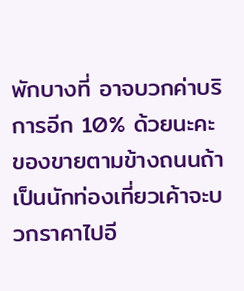พักบางที่ อาจบวกค่าบริการอีก 10% ด้วยนะคะ ของขายตามข้างถนนถ้าเป็นนักท่องเที่ยวเค้าจะบวกราคาไปอี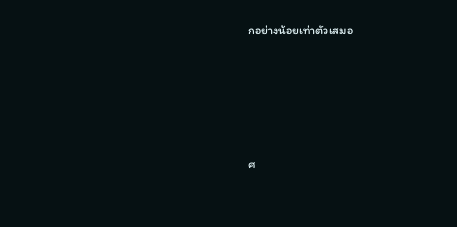กอย่างน้อยเท่าตัวเสมอ







ศ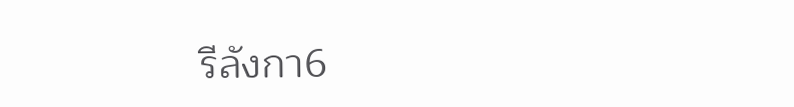รีลังกา6